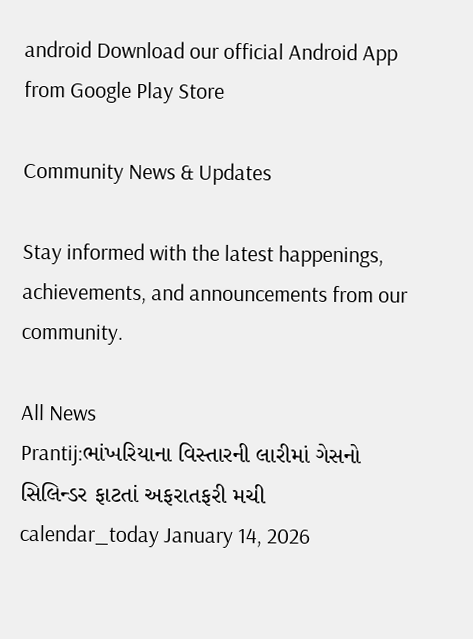android Download our official Android App from Google Play Store

Community News & Updates

Stay informed with the latest happenings, achievements, and announcements from our community.

All News
Prantij:ભાંખરિયાના વિસ્તારની લારીમાં ગેસનો સિલિન્ડર ફાટતાં અફરાતફરી મચી
calendar_today January 14, 2026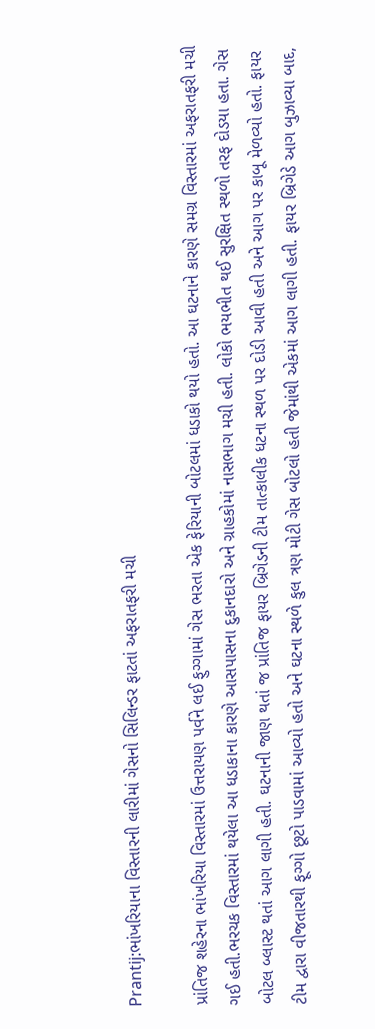Prantij:ભાંખરિયાના વિસ્તારની લારીમાં ગેસનો સિલિન્ડર ફાટતાં અફરાતફરી મચી

પ્રાંતિજ શહેરના ભાંખરિયા વિસ્તારમાં ઉત્તરાયણ પર્વને લઈ ફુગ્ગામાં ગેસ ભરતા એક ફેરિયાની બોટલમાં ધડાકો થયો હતો. આ ઘટનાને કારણે સમગ્ર વિસ્તારમાં અફરાતફરી મચી ગઈ હતી.ભરચક વિસ્તારમાં થયેલા આ ધડાકાના કારણે આસપાસના દુકાનદારો અને ગ્રાહકોમાં નાસભાગ મચી હતી. લોકો ભયભીત થઈ સુરક્ષિત સ્થળો તરફ દોડયા હતા. ગેસ બોટલ બ્લાસ્ટ થતાં આગ લાગી હતી. ઘટનાની જાણ થતાં જ પ્રાંતિજ ફાયર બ્રિગેડની ટીમ તાત્કાલીક ધટના સ્થળ પર દોડી આવી હતી અને આગ પર કાબૂ મેળવ્યો હતો. ફાયર ટીમ દ્વારા વીજતારથી ફૂગ્ગો છૂટો પાડવામાં આવ્યો હતો અને ઘટના સ્થળે કુલ ત્રણ મોટી ગેસ બોટલો હતી જેમાંથી એકમાં આગ લાગી હતી. ફાયર બ્રિગેડે આગ બુઝાવ્યા બાદ,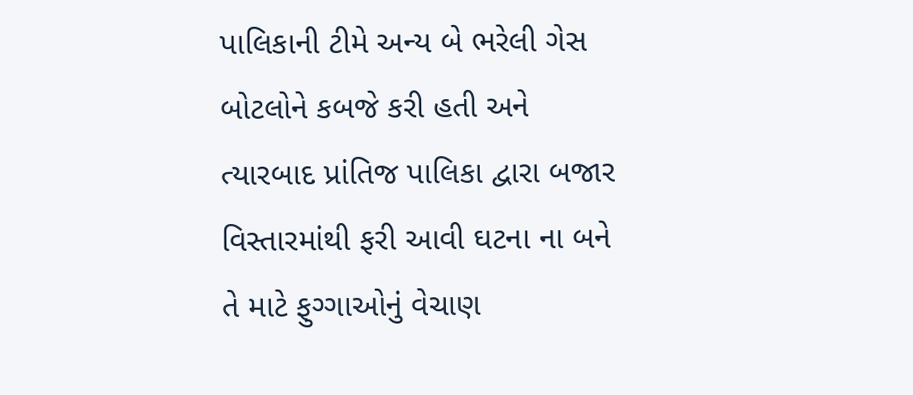પાલિકાની ટીમે અન્ય બે ભરેલી ગેસ બોટલોને કબજે કરી હતી અને ત્યારબાદ પ્રાંતિજ પાલિકા દ્વારા બજાર વિસ્તારમાંથી ફરી આવી ઘટના ના બને તે માટે ફુગ્ગાઓનું વેચાણ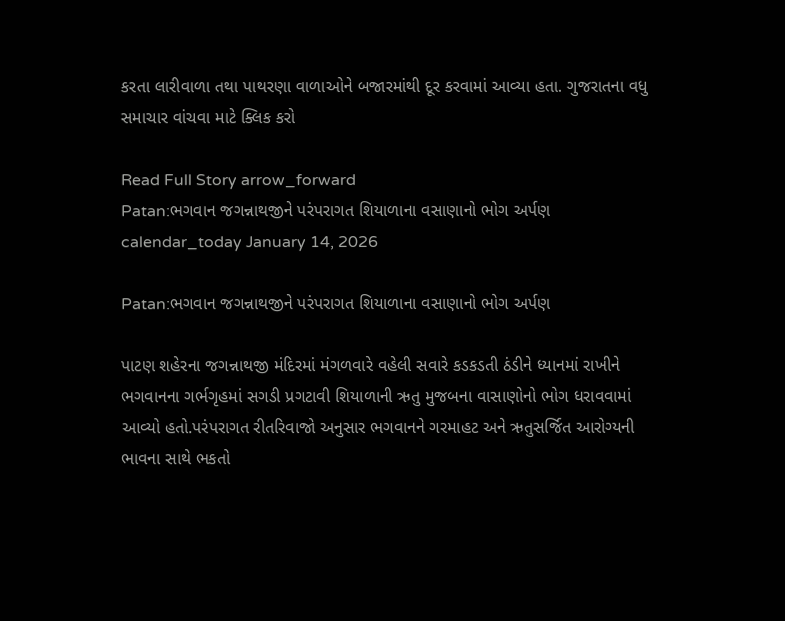કરતા લારીવાળા તથા પાથરણા વાળાઓને બજારમાંથી દૂર કરવામાં આવ્યા હતા. ગુજરાતના વધુ સમાચાર વાંચવા માટે ક્લિક કરો

Read Full Story arrow_forward
Patan:ભગવાન જગન્નાથજીને પરંપરાગત શિયાળાના વસાણાનો ભોગ અર્પણ
calendar_today January 14, 2026

Patan:ભગવાન જગન્નાથજીને પરંપરાગત શિયાળાના વસાણાનો ભોગ અર્પણ

પાટણ શહેરના જગન્નાથજી મંદિરમાં મંગળવારે વહેલી સવારે કડકડતી ઠંડીને ધ્યાનમાં રાખીને ભગવાનના ગર્ભગૃહમાં સગડી પ્રગટાવી શિયાળાની ઋતુ મુજબના વાસાણોનો ભોગ ધરાવવામાં આવ્યો હતો.પરંપરાગત રીતરિવાજો અનુસાર ભગવાનને ગરમાહટ અને ઋતુસર્જિત આરોગ્યની ભાવના સાથે ભકતો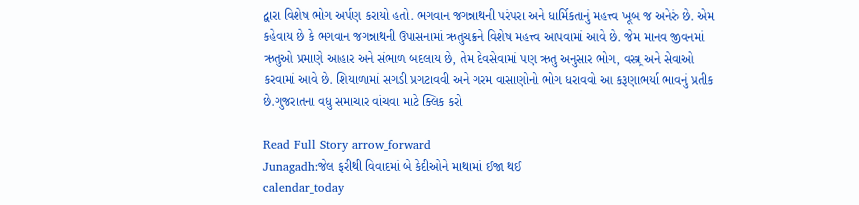દ્વારા વિશેષ ભોગ અર્પણ કરાયો હતો. ભગવાન જગન્નાથની પરંપરા અને ધાર્મિકતાનું મહત્ત્વ ખૂબ જ અનેરું છે. એમ કહેવાય છે કે ભગવાન જગન્નાથની ઉપાસનામાં ઋતુચક્રને વિશેષ મહત્ત્વ આપવામાં આવે છે. જેમ માનવ જીવનમાં ઋતુઓ પ્રમાણે આહાર અને સંભાળ બદલાય છે, તેમ દેવસેવામાં પણ ઋતુ અનુસાર ભોગ, વસ્ત્ર્ર અને સેવાઓ કરવામાં આવે છે. શિયાળામાં સગડી પ્રગટાવવી અને ગરમ વાસાણોનો ભોગ ધરાવવો આ કરૂણાભર્યા ભાવનું પ્રતીક છે.ગુજરાતના વધુ સમાચાર વાંચવા માટે ક્લિક કરો

Read Full Story arrow_forward
Junagadh:જેલ ફરીથી વિવાદમાં બે કેદીઓને માથામાં ઈજા થઈ
calendar_today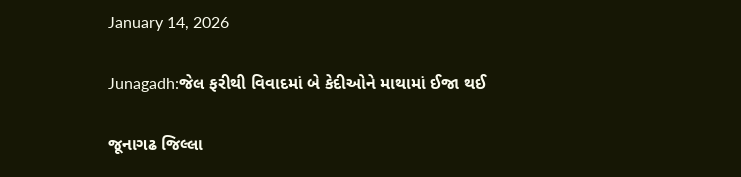January 14, 2026

Junagadh:જેલ ફરીથી વિવાદમાં બે કેદીઓને માથામાં ઈજા થઈ

જૂનાગઢ જિલ્લા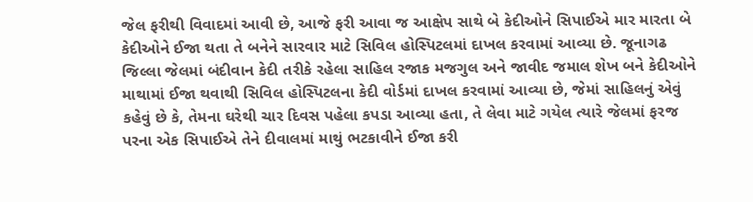જેલ ફરીથી વિવાદમાં આવી છે, આજે ફરી આવા જ આક્ષેપ સાથે બે કેદીઓને સિપાઈએ માર મારતા બે કેદીઓને ઈજા થતા તે બનેને સારવાર માટે સિવિલ હોસ્પિટલમાં દાખલ કરવામાં આવ્યા છે. જૂનાગઢ જિલ્લા જેલમાં બંદીવાન કેદી તરીકે રહેલા સાહિલ રજાક મજગુલ અને જાવીદ જમાલ શેખ બને કેદીઓને માથામાં ઈજા થવાથી સિવિલ હોસ્પિટલના કેદી વોર્ડમાં દાખલ કરવામાં આવ્યા છે, જેમાં સાહિલનું એવું કહેવું છે કે, તેમના ઘરેથી ચાર દિવસ પહેલા કપડા આવ્યા હતા, તે લેવા માટે ગયેલ ત્યારે જેલમાં ફરજ પરના એક સિપાઈએ તેને દીવાલમાં માથું ભટકાવીને ઈજા કરી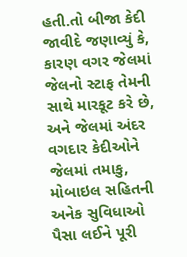હતી.તો બીજા કેદી જાવીદે જણાવ્યું કે, કારણ વગર જેલમાં જેલનો સ્ટાફ તેમની સાથે મારકૂટ કરે છે, અને જેલમાં અંદર વગદાર કેદીઓને જેલમાં તમાકુ, મોબાઇલ સહિતની અનેક સુવિધાઓ પૈસા લઈને પૂરી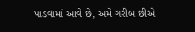પાડવામાં આવે છે, અમે ગરીબ છીએ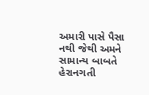અમારી પાસે પૈસા નથી જેથી અમને સામાન્ય બાબતે હેરાનગતી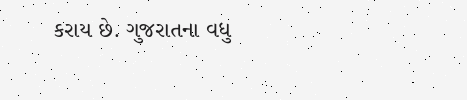કરાય છે. ગુજરાતના વધુ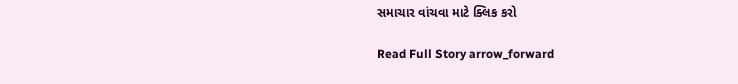સમાચાર વાંચવા માટે ક્લિક કરો

Read Full Story arrow_forward